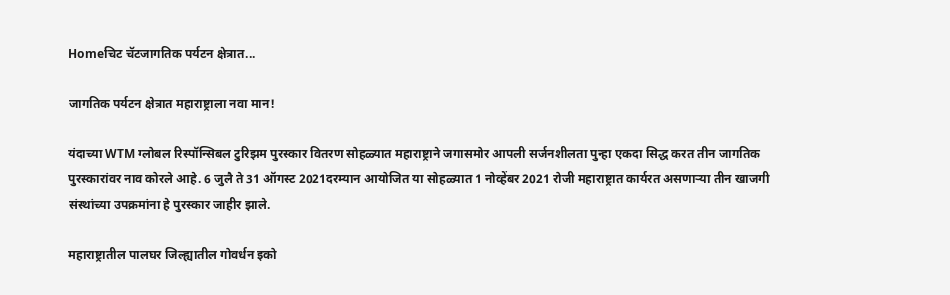Homeचिट चॅटजागतिक पर्यटन क्षेत्रात...

जागतिक पर्यटन क्षेत्रात महाराष्ट्राला नवा मान!

यंदाच्या WTM ग्लोबल रिस्पॉन्सिबल टुरिझम पुरस्कार वितरण सोहळ्यात महाराष्ट्राने जगासमोर आपली सर्जनशीलता पुन्हा एकदा सिद्ध करत तीन जागतिक पुरस्कारांवर नाव कोरले आहे. 6 जुलै ते 31 ऑगस्ट 2021दरम्यान आयोजित या सोहळ्यात 1 नोव्हेंबर 2021 रोजी महाराष्ट्रात कार्यरत असणाऱ्या तीन खाजगी संस्थांच्या उपक्रमांना हे पुरस्कार जाहीर झाले.

महाराष्ट्रातील पालघर जिल्ह्यातील गोवर्धन इको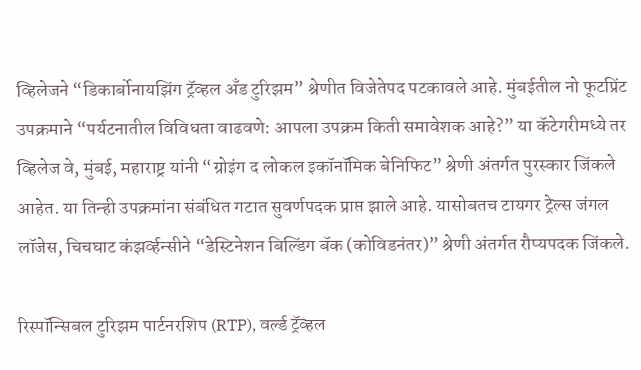व्हिलेजने “डिकार्बोनायझिंग ट्रॅव्हल अँड टुरिझम” श्रेणीत विजेतेपद पटकावले आहे. मुंबईतील नो फूटप्रिंट उपक्रमाने “पर्यटनातील विविधता वाढवणे: आपला उपक्रम किती समावेशक आहे?” या कॅटेगरीमध्ये तर व्हिलेज वे, मुंबई, महाराष्ट्र यांनी “ग्रोइंग द लोकल इकॉनॉमिक बेनिफिट” श्रेणी अंतर्गत पुरस्कार जिंकले आहेत. या तिन्ही उपक्रमांना संबंधित गटात सुवर्णपदक प्राप्त झाले आहे. यासोबतच टायगर ट्रेल्स जंगल लॉजेस, चिचघाट कंझर्व्हन्सीने “डेस्टिनेशन बिल्डिंग बॅक (कोविडनंतर)” श्रेणी अंतर्गत रौप्यपदक जिंकले.

रिस्पॉन्सिबल टुरिझम पार्टनरशिप (RTP), वर्ल्ड ट्रॅव्हल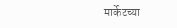मार्केटच्या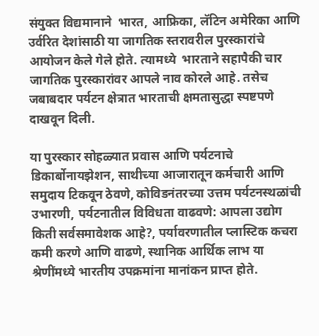संयुक्त विद्यमानाने  भारत, आफ्रिका, लॅटिन अमेरिका आणि उर्वरित देशांसाठी या जागतिक स्तरावरील पुरस्कारांचे आयोजन केले गेले होते. त्यामध्ये  भारताने सहापैकी चार जागतिक पुरस्कारांवर आपले नाव कोरले आहे. तसेच जबाबदार पर्यटन क्षेत्रात भारताची क्षमतासुद्धा स्पष्टपणे दाखवून दिली.

या पुरस्कार सोहळ्यात प्रवास आणि पर्यटनाचे डिकार्बोनायझेशन, साथीच्या आजारातून कर्मचारी आणि समुदाय टिकवून ठेवणे, कोविडनंतरच्या उत्तम पर्यटनस्थळांची उभारणी, पर्यटनातील विविधता वाढवणे: आपला उद्योग किती सर्वसमावेशक आहे?, पर्यावरणातील प्लास्टिक कचरा कमी करणे आणि वाढणे, स्थानिक आर्थिक लाभ या श्रेणींमध्ये भारतीय उपक्रमांना मानांकन प्राप्त होते.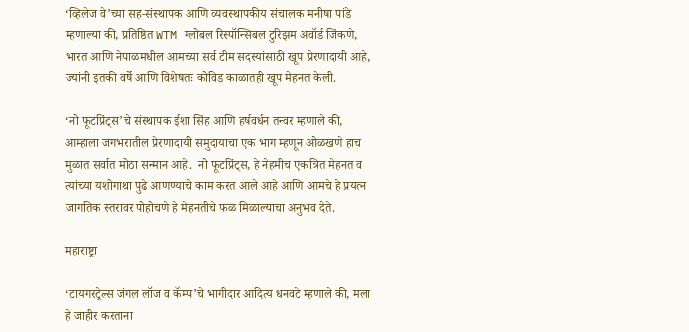‘व्हिलेज वे’च्या सह-संस्थापक आणि व्यवस्थापकीय संचालक मनीषा पांडे म्हणाल्या की, प्रतिष्ठित WTM ग्लोबल रिस्पॉन्सिबल टुरिझम अवॉर्ड जिंकणे, भारत आणि नेपाळमधील आमच्या सर्व टीम सदस्यांसाठी खूप प्रेरणादायी आहे, ज्यांनी इतकी वर्षे आणि विशेषतः कोविड काळातही खूप मेहनत केली.

‘नो फूटप्रिंट्स’चे संस्थापक ईशा सिंह आणि हर्षवर्धन तन्वर म्हणाले की, आम्हाला जगभरातील प्रेरणादायी समुदायाचा एक भाग म्हणून ओळखणे हाच मुळात सर्वात मोठा सन्मान आहे.  नो फूटप्रिंट्स, हे नेहमीच एकत्रित मेहनत व त्यांच्या यशोगाथा पुढे आणण्याचे काम करत आले आहे आणि आमचे हे प्रयत्न जागतिक स्तरावर पोहोचणे हे मेहनतीचे फळ मिळाल्याचा अनुभव देते.

महाराष्ट्रा

‘टायगरट्रेल्स जंगल लॉज व कॅम्प’चे भागीदार आदित्य धनवटे म्हणाले की, मला हे जाहीर करताना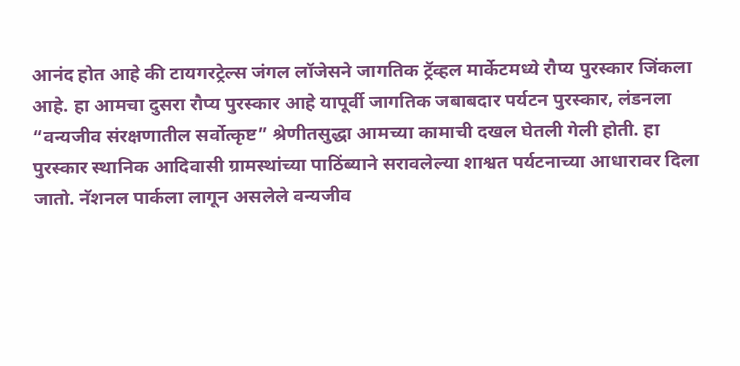आनंद होत आहे की टायगरट्रेल्स जंगल लॉजेसने जागतिक ट्रॅव्हल मार्केटमध्ये रौप्य पुरस्कार जिंकला आहे. हा आमचा दुसरा रौप्य पुरस्कार आहे यापूर्वी जागतिक जबाबदार पर्यटन पुरस्कार, लंडनला “वन्यजीव संरक्षणातील सर्वोत्कृष्ट” श्रेणीतसुद्धा आमच्या कामाची दखल घेतली गेली होती. हा पुरस्कार स्थानिक आदिवासी ग्रामस्थांच्या पाठिंब्याने सरावलेल्या शाश्वत पर्यटनाच्या आधारावर दिला जातो. नॅशनल पार्कला लागून असलेले वन्यजीव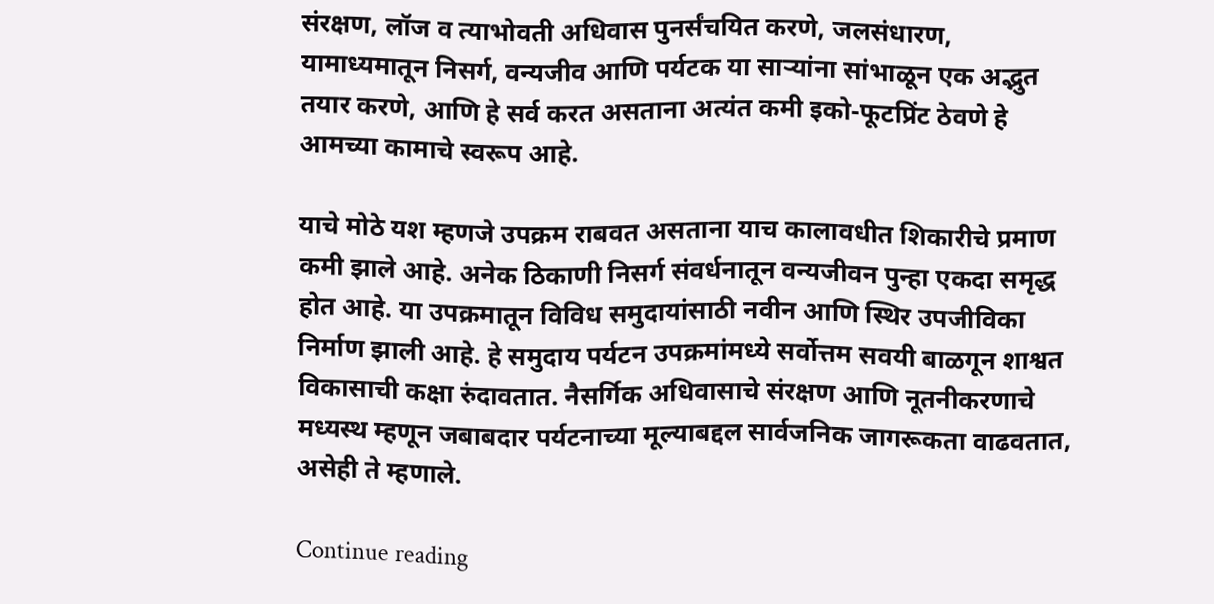संरक्षण, लॉज व त्याभोवती अधिवास पुनर्संचयित करणे, जलसंधारण, यामाध्यमातून निसर्ग, वन्यजीव आणि पर्यटक या साऱ्यांना सांभाळून एक अद्भुत तयार करणे, आणि हे सर्व करत असताना अत्यंत कमी इको-फूटप्रिंट ठेवणे हे आमच्या कामाचे स्वरूप आहे.

याचे मोठे यश म्हणजे उपक्रम राबवत असताना याच कालावधीत शिकारीचे प्रमाण कमी झाले आहे. अनेक ठिकाणी निसर्ग संवर्धनातून वन्यजीवन पुन्हा एकदा समृद्ध होत आहे. या उपक्रमातून विविध समुदायांसाठी नवीन आणि स्थिर उपजीविका निर्माण झाली आहे. हे समुदाय पर्यटन उपक्रमांमध्ये सर्वोत्तम सवयी बाळगून शाश्वत विकासाची कक्षा रुंदावतात. नैसर्गिक अधिवासाचे संरक्षण आणि नूतनीकरणाचे मध्यस्थ म्हणून जबाबदार पर्यटनाच्या मूल्याबद्दल सार्वजनिक जागरूकता वाढवतात, असेही ते म्हणाले.

Continue reading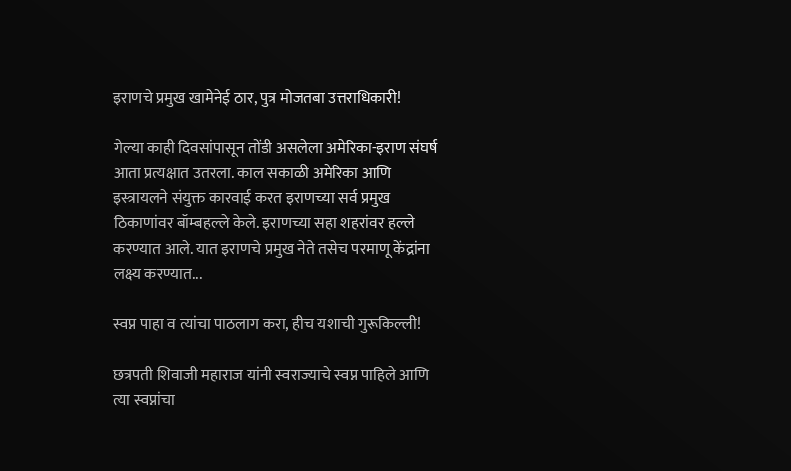इराणचे प्रमुख खामेनेई ठार, पुत्र मोजतबा उत्तराधिकारी!

गेल्या काही दिवसांपासून तोंडी असलेला अमेरिका-इराण संघर्ष आता प्रत्यक्षात उतरला. काल सकाळी अमेरिका आणि इस्त्रायलने संयुक्त कारवाई करत इराणच्या सर्व प्रमुख ठिकाणांवर बॉम्बहल्ले केले. इराणच्या सहा शहरांवर हल्ले करण्यात आले. यात इराणचे प्रमुख नेते तसेच परमाणू केंद्रांना लक्ष्य करण्यात...

स्वप्न पाहा व त्यांचा पाठलाग करा, हीच यशाची गुरूकिल्ली!

छत्रपती शिवाजी महाराज यांनी स्वराज्याचे स्वप्न पाहिले आणि त्या स्वप्नांचा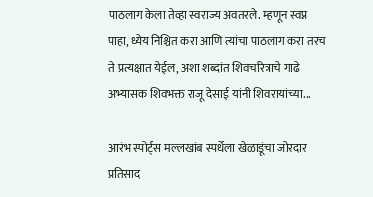पाठलाग केला तेव्हा स्वराज्य अवतरले. म्हणून स्वप्न पाहा, ध्येय निश्चित करा आणि त्यांचा पाठलाग करा तरच ते प्रत्यक्षात येईल, अशा शब्दांत शिवचरित्राचे गाढे अभ्यासक शिवभक्त राजू देसाई यांनी शिवरायांच्या...

आरंभ स्पोर्ट्स मल्लखांब स्पर्धेला खेळाडूंचा जोरदार प्रतिसाद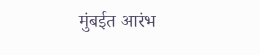मुंबईत आरंभ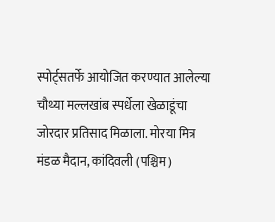स्पोर्ट्सतर्फे आयोजित करण्यात आलेल्या चौथ्या मल्लखांब स्पर्धेला खेळाडूंचा जोरदार प्रतिसाद मिळाला. मोरया मित्र मंडळ मैदान, कांदिवली (पश्चिम)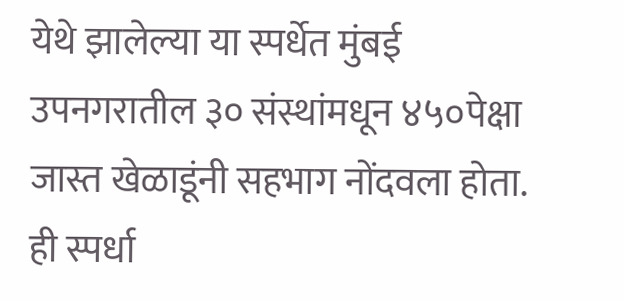येथे झालेल्या या स्पर्धेत मुंबई उपनगरातील ३० संस्थांमधून ४५०पेक्षा जास्त खेळाडूंनी सहभाग नोंदवला होता. ही स्पर्धा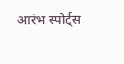आरंभ स्पोर्ट्स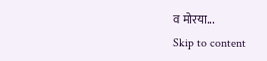व मोरया...
Skip to content